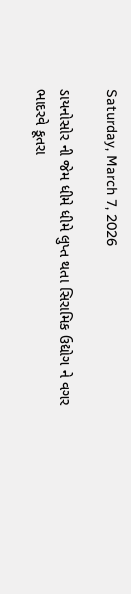Saturday, March 7, 2026

ડાયનોસોર ની જેમ ધીમે ધીમે લુપ્ત થતા સિરામિક ઉદ્યોગ ને વગર ભાદરવે કૂતરા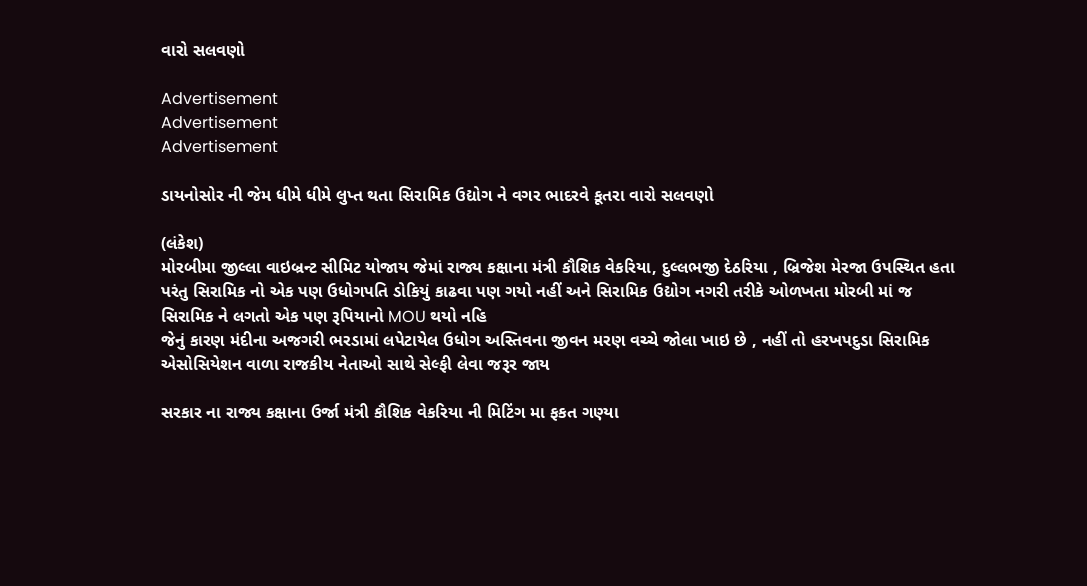વારો સલવણો

Advertisement
Advertisement
Advertisement

ડાયનોસોર ની જેમ ધીમે ધીમે લુપ્ત થતા સિરામિક ઉદ્યોગ ને વગર ભાદરવે કૂતરા વારો સલવણો

(લંકેશ)
મોરબીમા જીલ્લા વાઇબ્રન્ટ સીમિટ યોજાય જેમાં રાજ્ય કક્ષાના મંત્રી કૌશિક વેકરિયા, દુલ્લભજી દેઠરિયા , બ્રિજેશ મેરજા ઉપસ્થિત હતા પરંતુ સિરામિક નો એક પણ ઉધોગપતિ ડોકિયું કાઢવા પણ ગયો નહીં અને સિરામિક ઉદ્યોગ નગરી તરીકે ઓળખતા મોરબી માં જ સિરામિક ને લગતો એક પણ રૂપિયાનો MOU થયો નહિ
જેનું કારણ મંદીના અજગરી ભરડામાં લપેટાયેલ ઉધોગ અસ્તિવના જીવન મરણ વચ્ચે જોલા ખાઇ છે , નહીં તો હરખપદુડા સિરામિક એસોસિયેશન વાળા રાજકીય નેતાઓ સાથે સેલ્ફી લેવા જરૂર જાય

સરકાર ના રાજ્ય કક્ષાના ઉર્જા મંત્રી કૌશિક વેકરિયા ની મિટિંગ મા ફકત ગણ્યા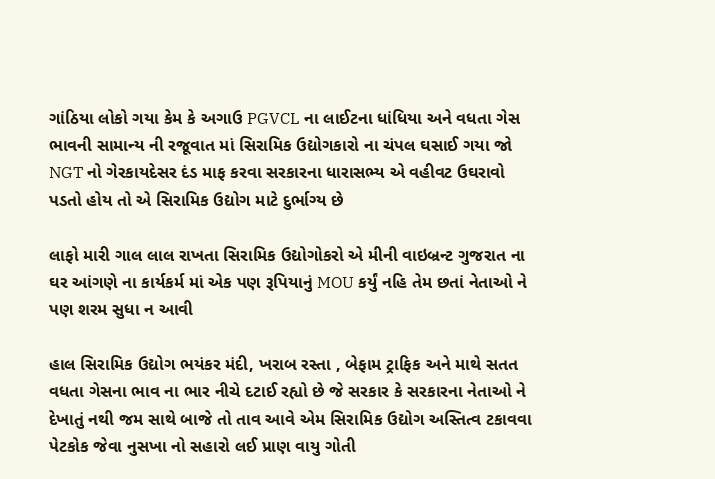ગાંઠિયા લોકો ગયા કેમ કે અગાઉ PGVCL ના લાઈટના ધાંધિયા અને વધતા ગેસ ભાવની સામાન્ય ની રજૂવાત માં સિરામિક ઉદ્યોગકારો ના ચંપલ ઘસાઈ ગયા જો NGT નો ગેરકાયદેસર દંડ માફ કરવા સરકારના ધારાસભ્ય એ વહીવટ ઉઘરાવો પડતો હોય તો એ સિરામિક ઉદ્યોગ માટે દુર્ભાગ્ય છે

લાફો મારી ગાલ લાલ રાખતા સિરામિક ઉદ્યોગોકરો એ મીની વાઇબ્રન્ટ ગુજરાત ના ઘર આંગણે ના કાર્યકર્મ માં એક પણ રૂપિયાનું MOU કર્યું નહિ તેમ છતાં નેતાઓ ને પણ શરમ સુધા ન આવી

હાલ સિરામિક ઉદ્યોગ ભયંકર મંદી, ખરાબ રસ્તા , બેફામ ટ્રાફિક અને માથે સતત વધતા ગેસના ભાવ ના ભાર નીચે દટાઈ રહ્યો છે જે સરકાર કે સરકારના નેતાઓ ને દેખાતું નથી જમ સાથે બાજે તો તાવ આવે એમ સિરામિક ઉદ્યોગ અસ્તિત્વ ટકાવવા પેટકોક જેવા નુસખા નો સહારો લઈ પ્રાણ વાયુ ગોતી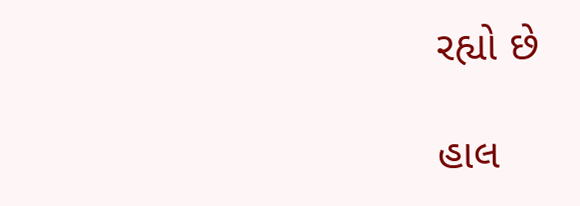રહ્યો છે

હાલ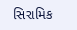સિરામિક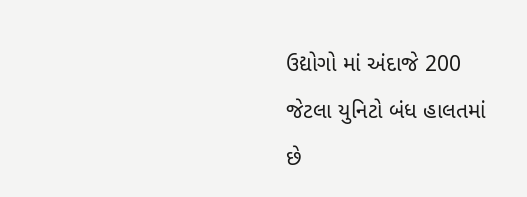ઉદ્યોગો માં અંદાજે 200 જેટલા યુનિટો બંધ હાલતમાં છે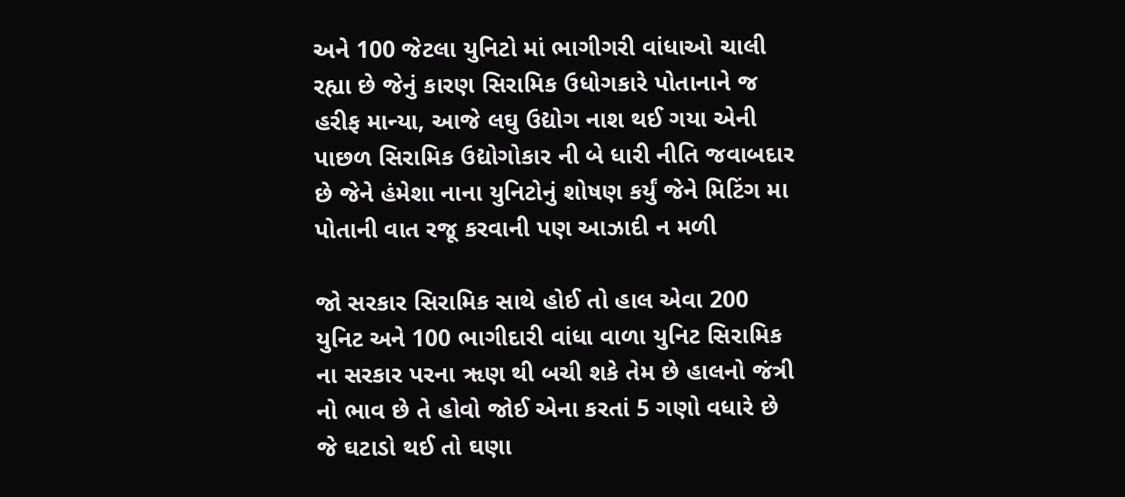અને 100 જેટલા યુનિટો માં ભાગીગરી વાંધાઓ ચાલી રહ્યા છે જેનું કારણ સિરામિક ઉધોગકારે પોતાનાને જ હરીફ માન્યા, આજે લઘુ ઉદ્યોગ નાશ થઈ ગયા એની પાછળ સિરામિક ઉદ્યોગોકાર ની બે ધારી નીતિ જવાબદાર છે જેને હંમેશા નાના યુનિટોનું શોષણ કર્યું જેને મિટિંગ મા પોતાની વાત રજૂ કરવાની પણ આઝાદી ન મળી

જો સરકાર સિરામિક સાથે હોઈ તો હાલ એવા 200 યુનિટ અને 100 ભાગીદારી વાંધા વાળા યુનિટ સિરામિક ના સરકાર પરના ૠણ થી બચી શકે તેમ છે હાલનો જંત્રી નો ભાવ છે તે હોવો જોઈ એના કરતાં 5 ગણો વધારે છે જે ઘટાડો થઈ તો ઘણા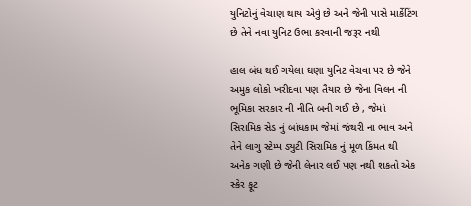યુનિટોનું વેચાણ થાય એવું છે અને જેની પાસે માર્કેટિંગ છે તેને નવા યુનિટ ઉભા કરવાની જરૂર નથી

હાલ બંધ થઈ ગયેલા ઘણા યુનિટ વેચવા પર છે જેને અમુક લોકો ખરીદવા પણ તૈયાર છે જેના વિલન ની ભૂમિકા સરકાર ની નીતિ બની ગઈ છે , જેમાં સિરામિક સેડ નું બાંધકામ જેમાં જંથરી ના ભાવ અને તેને લાગુ સ્ટેમ્પ ડ્યુટી સિરામિક નું મૂળ કિંમત થી અનેક ગણી છે જેની લેનાર લઈ પણ નથી શકતો એક સ્કેર ફૂટ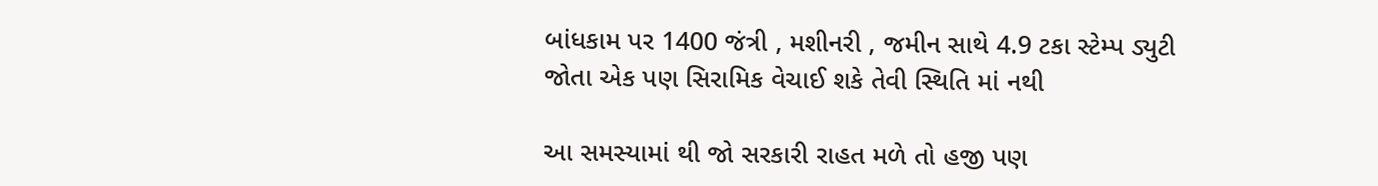બાંધકામ પર 1400 જંત્રી , મશીનરી , જમીન સાથે 4.9 ટકા સ્ટેમ્પ ડ્યુટી જોતા એક પણ સિરામિક વેચાઈ શકે તેવી સ્થિતિ માં નથી

આ સમસ્યામાં થી જો સરકારી રાહત મળે તો હજી પણ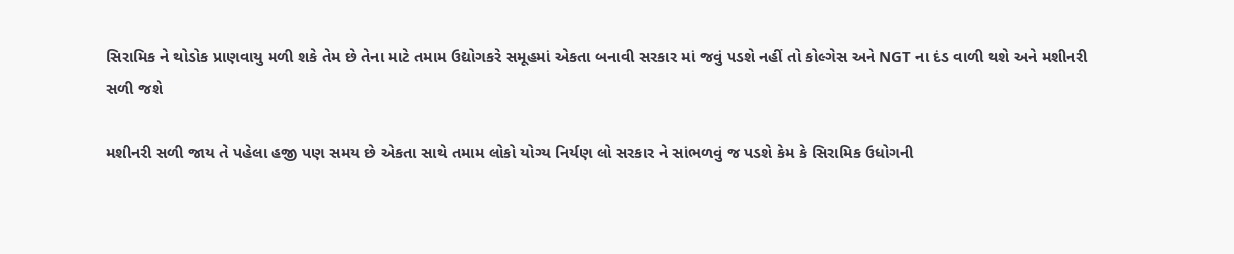સિરામિક ને થોડોક પ્રાણવાયુ મળી શકે તેમ છે તેના માટે તમામ ઉદ્યોગકરે સમૂહમાં એકતા બનાવી સરકાર માં જવું પડશે નહીં તો કોલ્ગેસ અને NGT ના દંડ વાળી થશે અને મશીનરી સળી જશે

મશીનરી સળી જાય તે પહેલા હજી પણ સમય છે એકતા સાથે તમામ લોકો યોગ્ય નિર્યણ લો સરકાર ને સાંભળવું જ પડશે કેમ કે સિરામિક ઉધોગની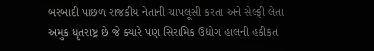બરબાદી પાછળ રાજકીય નેતાની ચાપલૂસી કરતા અને સેલ્ફી લેતા અમુક ધૃતરાષ્ટ્ર છે જે ક્યારે પણ સિરામિક ઉદ્યોગ હાલની હકીકત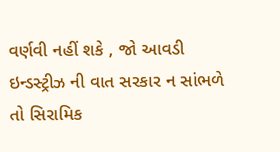વર્ણવી નહીં શકે , જો આવડી ઇન્ડસ્ટ્રીઝ ની વાત સરકાર ન સાંભળે તો સિરામિક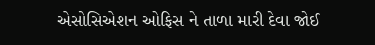એસોસિએશન ઓફિસ ને તાળા મારી દેવા જોઈ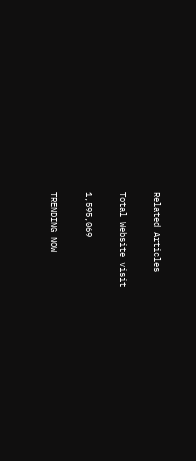Related Articles

Total Website visit

1,595,069

TRENDING NOW